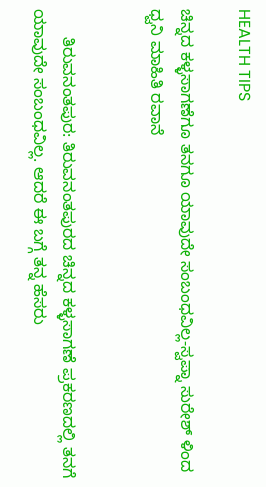HEALTH TIPS

ಚಿನ್ನದ ಕಳ್ಳಸಾಗಣೆಗೂ ತನಗೂ ಯಾವುದೇ ಸಂಬಂಧವಿಲ್ಲ-ಸ್ವಪ್ನಾ ಸುರೇಶ್ ಳಿಂದ ಧ್ವನಿ ಮಾಹಿತಿ ರವಾನೆ


      ತಿರುವನಂತಪುರ: ತಿರುವನಂತಪುರದ ಚಿನ್ನದ ಕಳ್ಳಸಾಗಣೆ ಪ್ರಕರಣದಲ್ಲಿ ತನಗೆ ಯಾವುದೇ ಸಂಬಂಧವಿಲ್ಲ. ಆದರೆ ಈ ಬಗ್ಗೆ ತನ್ನ ಹೆಸರು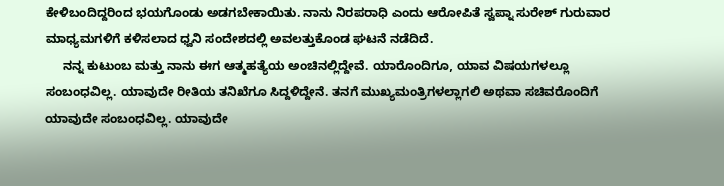ಕೇಳಿಬಂದಿದ್ದರಿಂದ ಭಯಗೊಂಡು ಅಡಗಬೇಕಾಯಿತು. ನಾನು ನಿರಪರಾಧಿ ಎಂದು ಆರೋಪಿತೆ ಸ್ವಪ್ನಾ ಸುರೇಶ್ ಗುರುವಾರ ಮಾಧ್ಯಮಗಳಿಗೆ ಕಳಿಸಲಾದ ಧ್ವನಿ ಸಂದೇಶದಲ್ಲಿ ಅವಲತ್ತುಕೊಂಡ ಘಟನೆ ನಡೆದಿದೆ.
     ನನ್ನ ಕುಟುಂಬ ಮತ್ತು ನಾನು ಈಗ ಆತ್ಮಹತ್ಯೆಯ ಅಂಚಿನಲ್ಲಿದ್ದೇವೆ. ಯಾರೊಂದಿಗೂ, ಯಾವ ವಿಷಯಗಳಲ್ಲೂ  ಸಂಬಂಧವಿಲ್ಲ. ಯಾವುದೇ ರೀತಿಯ ತನಿಖೆಗೂ ಸಿದ್ದಳಿದ್ದೇನೆ. ತನಗೆ ಮುಖ್ಯಮಂತ್ರಿಗಳಲ್ಲಾಗಲಿ ಅಥವಾ ಸಚಿವರೊಂದಿಗೆ ಯಾವುದೇ ಸಂಬಂಧವಿಲ್ಲ. ಯಾವುದೇ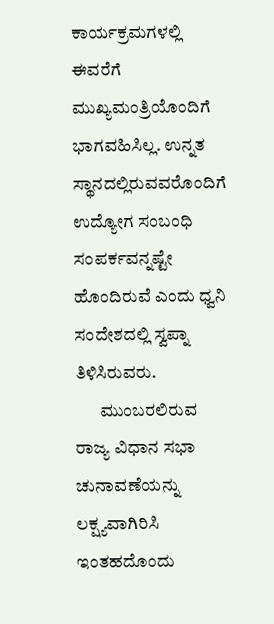ಕಾರ್ಯಕ್ರಮಗಳಲ್ಲಿ ಈವರೆಗೆ ಮುಖ್ಯಮಂತ್ರಿಯೊಂದಿಗೆ ಭಾಗವಹಿಸಿಲ್ಲ. ಉನ್ನತ ಸ್ಥಾನದಲ್ಲಿರುವವರೊಂದಿಗೆ ಉದ್ಯೋಗ ಸಂಬಂಧಿ ಸಂಪರ್ಕವನ್ನಷ್ಟೇ ಹೊಂದಿರುವೆ ಎಂದು ಧ್ವನಿ ಸಂದೇಶದಲ್ಲಿ ಸ್ವಪ್ನಾ ತಿಳಿಸಿರುವರು.
       ಮುಂಬರಲಿರುವ ರಾಜ್ಯ ವಿಧಾನ ಸಭಾ ಚುನಾವಣೆಯನ್ನು ಲಕ್ಷ್ಯವಾಗಿರಿಸಿ ಇಂತಹದೊಂದು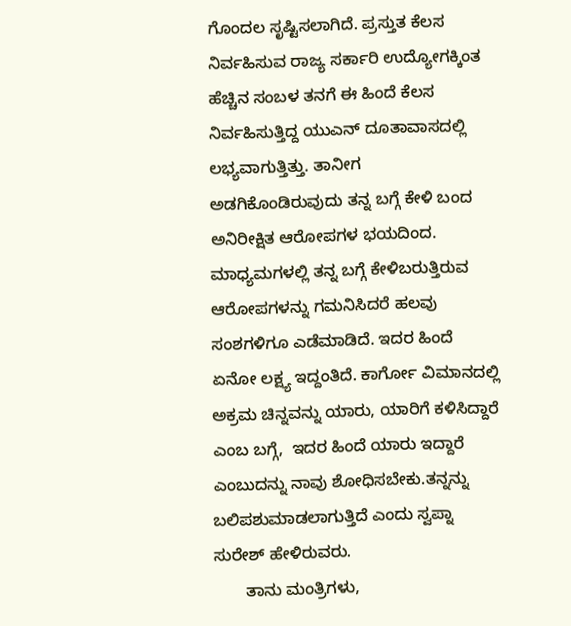ಗೊಂದಲ ಸೃಷ್ಟಿಸಲಾಗಿದೆ. ಪ್ರಸ್ತುತ ಕೆಲಸ ನಿರ್ವಹಿಸುವ ರಾಜ್ಯ ಸರ್ಕಾರಿ ಉದ್ಯೋಗಕ್ಕಿಂತ ಹೆಚ್ಚಿನ ಸಂಬಳ ತನಗೆ ಈ ಹಿಂದೆ ಕೆಲಸ ನಿರ್ವಹಿಸುತ್ತಿದ್ದ ಯುಎನ್ ದೂತಾವಾಸದಲ್ಲಿ ಲಭ್ಯವಾಗುತ್ತಿತ್ತು. ತಾನೀಗ ಅಡಗಿಕೊಂಡಿರುವುದು ತನ್ನ ಬಗ್ಗೆ ಕೇಳಿ ಬಂದ ಅನಿರೀಕ್ಷಿತ ಆರೋಪಗಳ ಭಯದಿಂದ. ಮಾಧ್ಯಮಗಳಲ್ಲಿ ತನ್ನ ಬಗ್ಗೆ ಕೇಳಿಬರುತ್ತಿರುವ ಆರೋಪಗಳನ್ನು ಗಮನಿಸಿದರೆ ಹಲವು ಸಂಶಗಳಿಗೂ ಎಡೆಮಾಡಿದೆ. ಇದರ ಹಿಂದೆ ಏನೋ ಲಕ್ಷ್ಯ ಇದ್ದಂತಿದೆ. ಕಾರ್ಗೋ ವಿಮಾನದಲ್ಲಿ ಅಕ್ರಮ ಚಿನ್ನವನ್ನು ಯಾರು, ಯಾರಿಗೆ ಕಳಿಸಿದ್ದಾರೆ ಎಂಬ ಬಗ್ಗೆ,  ಇದರ ಹಿಂದೆ ಯಾರು ಇದ್ದಾರೆ ಎಂಬುದನ್ನು ನಾವು ಶೋಧಿಸಬೇಕು.ತನ್ನನ್ನು ಬಲಿಪಶುಮಾಡಲಾಗುತ್ತಿದೆ ಎಂದು ಸ್ವಪ್ನಾ ಸುರೇಶ್ ಹೇಳಿರುವರು.
       ತಾನು ಮಂತ್ರಿಗಳು,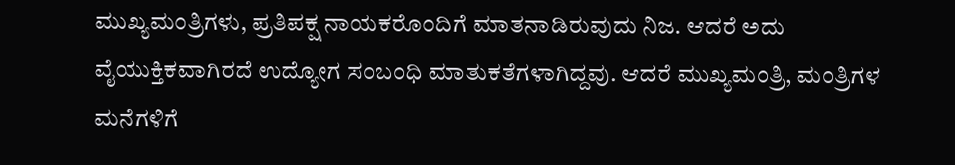ಮುಖ್ಯಮಂತ್ರಿಗಳು, ಪ್ರತಿಪಕ್ಷ ನಾಯಕರೊಂದಿಗೆ ಮಾತನಾಡಿರುವುದು ನಿಜ. ಆದರೆ ಅದು ವೈಯುಕ್ತಿಕವಾಗಿರದೆ ಉದ್ಯೋಗ ಸಂಬಂಧಿ ಮಾತುಕತೆಗಳಾಗಿದ್ದವು. ಆದರೆ ಮುಖ್ಯಮಂತ್ರಿ, ಮಂತ್ರಿಗಳ ಮನೆಗಳಿಗೆ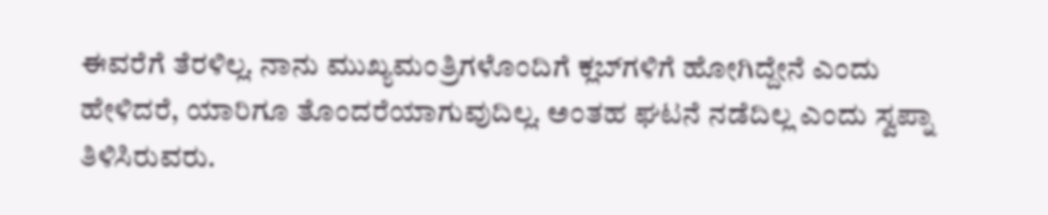ಈವರೆಗೆ ತೆರಳಿಲ್ಲ. ನಾನು ಮುಖ್ಯಮಂತ್ರಿಗಳೊಂದಿಗೆ ಕ್ಲಬ್‍ಗಳಿಗೆ ಹೋಗಿದ್ದೇನೆ ಎಂದು ಹೇಳಿದರೆ, ಯಾರಿಗೂ ತೊಂದರೆಯಾಗುವುದಿಲ್ಲ. ಅಂತಹ ಘಟನೆ ನಡೆದಿಲ್ಲ ಎಂದು ಸ್ವಪ್ನಾ ತಿಳಿಸಿರುವರು.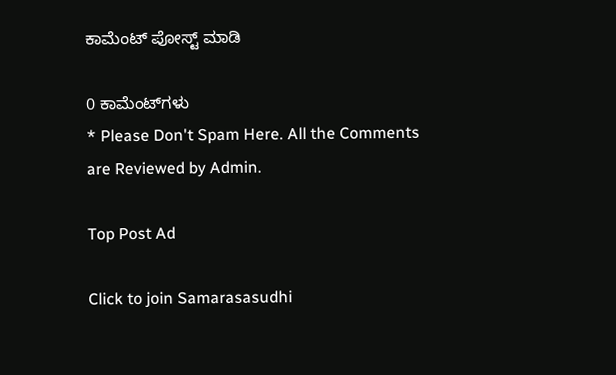ಕಾಮೆಂಟ್‌‌ ಪೋಸ್ಟ್‌ ಮಾಡಿ

0 ಕಾಮೆಂಟ್‌ಗಳು
* Please Don't Spam Here. All the Comments are Reviewed by Admin.

Top Post Ad

Click to join Samarasasudhi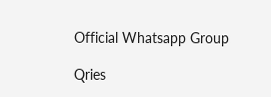Official Whatsapp Group

Qries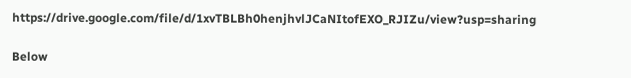https://drive.google.com/file/d/1xvTBLBh0henjhvlJCaNItofEXO_RJIZu/view?usp=sharing

Below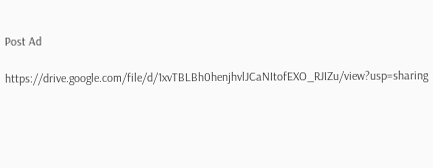Post Ad

https://drive.google.com/file/d/1xvTBLBh0henjhvlJCaNItofEXO_RJIZu/view?usp=sharing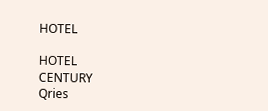HOTEL

HOTEL
CENTURY
Qries